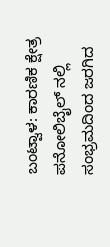ಬಂಟ್ವಾಳ: ಕಾರಣಿಕ ಕ್ಷೇತ್ರ ಪನೋಲಿಬೈಲ್ ನಲ್ಲಿ ಸಂಭ್ರಮದಿಂದ ಜರಗಿದ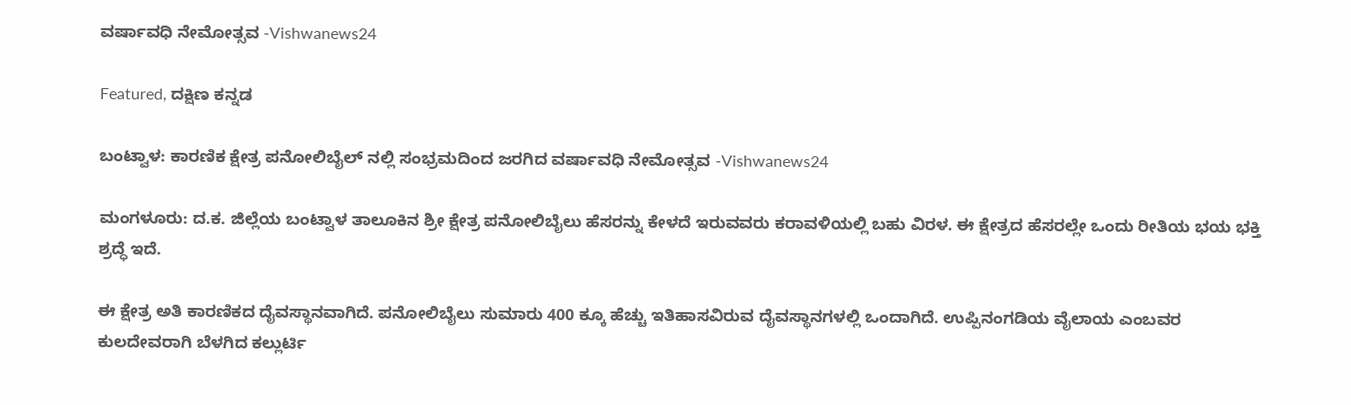ವರ್ಷಾವಧಿ ನೇಮೋತ್ಸವ -Vishwanews24

Featured, ದಕ್ಷಿಣ ಕನ್ನಡ

ಬಂಟ್ವಾಳ: ಕಾರಣಿಕ ಕ್ಷೇತ್ರ ಪನೋಲಿಬೈಲ್ ನಲ್ಲಿ ಸಂಭ್ರಮದಿಂದ ಜರಗಿದ ವರ್ಷಾವಧಿ ನೇಮೋತ್ಸವ -Vishwanews24

ಮಂಗಳೂರು: ದ.ಕ. ಜಿಲ್ಲೆಯ ಬಂಟ್ವಾಳ ತಾಲೂಕಿನ ಶ್ರೀ ಕ್ಷೇತ್ರ ಪನೋಲಿಬೈಲು ಹೆಸರನ್ನು ಕೇಳದೆ ಇರುವವರು ಕರಾವಳಿಯಲ್ಲಿ ಬಹು ವಿರಳ. ಈ ಕ್ಷೇತ್ರದ ಹೆಸರಲ್ಲೇ ಒಂದು ರೀತಿಯ ಭಯ ಭಕ್ತಿ ಶ್ರದ್ಧೆ ಇದೆ.

ಈ ಕ್ಷೇತ್ರ ಅತಿ ಕಾರಣಿಕದ ದೈವಸ್ಥಾನವಾಗಿದೆ. ಪನೋಲಿಬೈಲು ಸುಮಾರು 400 ಕ್ಕೂ ಹೆಚ್ಚು ಇತಿಹಾಸವಿರುವ ದೈವಸ್ಥಾನಗಳಲ್ಲಿ ಒಂದಾಗಿದೆ. ಉಪ್ಪಿನಂಗಡಿಯ ವೈಲಾಯ ಎಂಬವರ ಕುಲದೇವರಾಗಿ ಬೆಳಗಿದ ಕಲ್ಲುರ್ಟಿ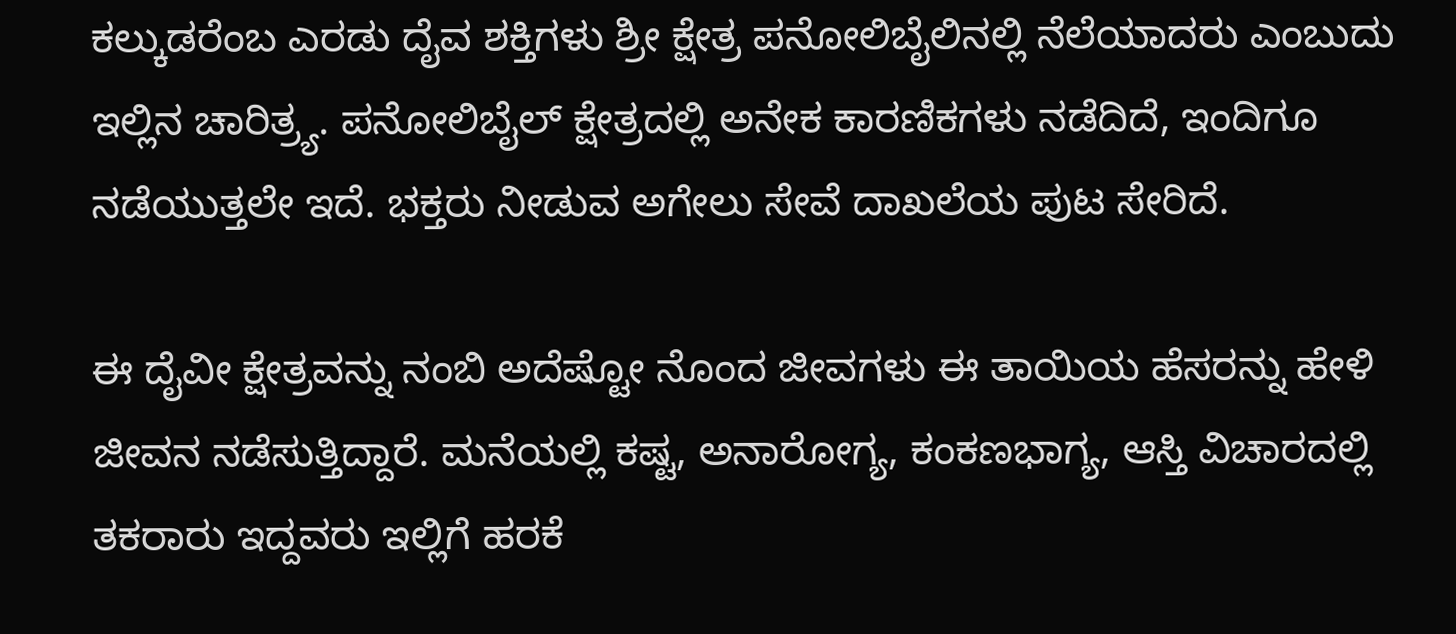ಕಲ್ಕುಡರೆಂಬ ಎರಡು ದೈವ ಶಕ್ತಿಗಳು ಶ್ರೀ ಕ್ಷೇತ್ರ ಪನೋಲಿಬೈಲಿನಲ್ಲಿ ನೆಲೆಯಾದರು ಎಂಬುದು ಇಲ್ಲಿನ ಚಾರಿತ್ರ್ಯ. ಪನೋಲಿಬೈಲ್ ಕ್ಷೇತ್ರದಲ್ಲಿ ಅನೇಕ ಕಾರಣಿಕಗಳು ನಡೆದಿದೆ, ಇಂದಿಗೂ ನಡೆಯುತ್ತಲೇ ಇದೆ. ಭಕ್ತರು ನೀಡುವ ಅಗೇಲು ಸೇವೆ ದಾಖಲೆಯ ಪುಟ ಸೇರಿದೆ.

ಈ ದೈವೀ ಕ್ಷೇತ್ರವನ್ನು ನಂಬಿ ಅದೆಷ್ಟೋ ನೊಂದ ಜೀವಗಳು ಈ ತಾಯಿಯ ಹೆಸರನ್ನು ಹೇಳಿ ಜೀವನ ನಡೆಸುತ್ತಿದ್ದಾರೆ. ಮನೆಯಲ್ಲಿ ಕಷ್ಟ, ಅನಾರೋಗ್ಯ, ಕಂಕಣಭಾಗ್ಯ, ಆಸ್ತಿ ವಿಚಾರದಲ್ಲಿ ತಕರಾರು ಇದ್ದವರು ಇಲ್ಲಿಗೆ ಹರಕೆ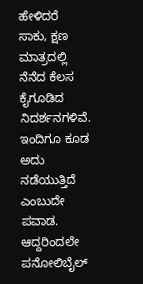ಹೇಳಿದರೆ ಸಾಕು, ಕ್ಷಣ ಮಾತ್ರದಲ್ಲಿ ನೆನೆದ ಕೆಲಸ ಕೈಗೂಡಿದ ನಿದರ್ಶನಗಳಿವೆ. ಇಂದಿಗೂ ಕೂಡ ಅದು ನಡೆಯುತ್ತಿದೆ ಎಂಬುದೇ ಪವಾಡ. ಆದ್ದರಿಂದಲೇ ಪನೋಲಿಬೈಲ್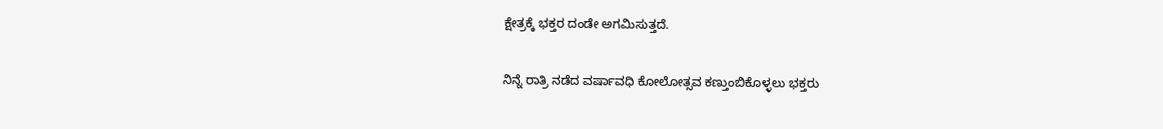ಕ್ಷೇತ್ರಕ್ಕೆ ಭಕ್ತರ ದಂಡೇ ಅಗಮಿಸುತ್ತದೆ.

ನಿನ್ನೆ ರಾತ್ರಿ ನಡೆದ ವರ್ಷಾವಧಿ ಕೋಲೋತ್ಸವ ಕಣ್ತುಂಬಿಕೊಳ್ಳಲು ಭಕ್ತರು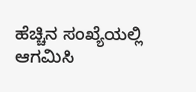ಹೆಚ್ಚಿನ ಸಂಖ್ಯೆಯಲ್ಲಿ ಆಗಮಿಸಿ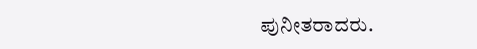ಪುನೀತರಾದರು.